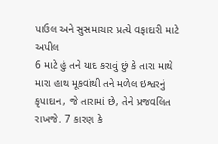પાઉલ અને સુસમાચાર પ્રત્યે વફાદારી માટે અપીલ
6 માટે હું તને યાદ કરાવું છું કે તારા માથે મારા હાથ મૂકવાંથી તને મળેલ ઇશ્વરનું કૃપાદાન, જે તારામાં છે, તેને પ્રજવલિત રાખજે. 7 કારણ કે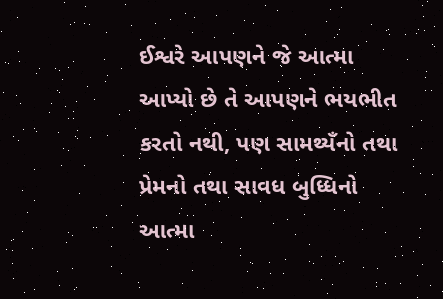ઈશ્વરે આપણને જે આત્મા આપ્યો છે તે આપણને ભયભીત કરતો નથી, પણ સામથ્યઁનો તથા પ્રેમનો તથા સાવધ બુધ્ધિનો આત્મા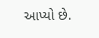આપ્યો છે.